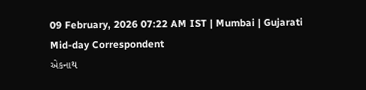09 February, 2026 07:22 AM IST | Mumbai | Gujarati Mid-day Correspondent
એકનાથ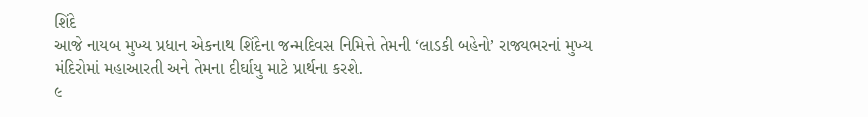શિંદે
આજે નાયબ મુખ્ય પ્રધાન એકનાથ શિંદેના જન્મદિવસ નિમિત્તે તેમની ‘લાડકી બહેનો’ રાજ્યભરનાં મુખ્ય મંદિરોમાં મહાઆરતી અને તેમના દીર્ઘાયુ માટે પ્રાર્થના કરશે.
૯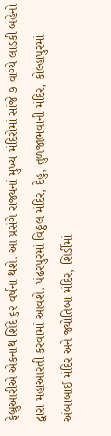ફેબ્રુઆરીએ એકનાથ શિંદે ૬૨ વર્ષના થશે. આ પ્રસંગે રાજ્યનાં મુખ્ય મંદિરોમાં સાંજે ૭ વાગ્યે લાડકી બહેનો દ્વારા મહાઆરતી કરવામાં આવશે. પંઢરપુરમાં વિઠ્ઠલ મંદિર, દેહુ, તુળજાભવાની મંદિર, કોલ્હાપુરમાં અંબાબાઈ મંદિર અને જ્યોતિબા મંદિર, શિર્ડીમાં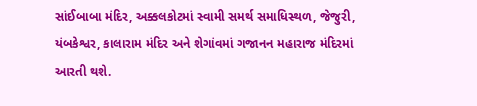સાંઈબાબા મંદિર, અક્કલકોટમાં સ્વામી સમર્થ સમાધિસ્થળ, જેજુરી, યંબકેશ્વર, કાલારામ મંદિર અને શેગાંવમાં ગજાનન મહારાજ મંદિરમાં આરતી થશે.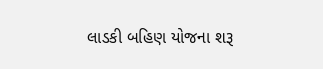લાડકી બહિણ યોજના શરૂ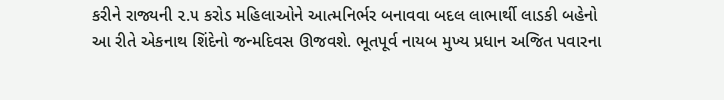કરીને રાજ્યની ૨.૫ કરોડ મહિલાઓને આત્મનિર્ભર બનાવવા બદલ લાભાર્થી લાડકી બહેનો આ રીતે એકનાથ શિંદેનો જન્મદિવસ ઊજવશે. ભૂતપૂર્વ નાયબ મુખ્ય પ્રધાન અજિત પવારના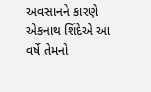અવસાનને કારણે એકનાથ શિંદેએ આ વર્ષે તેમનો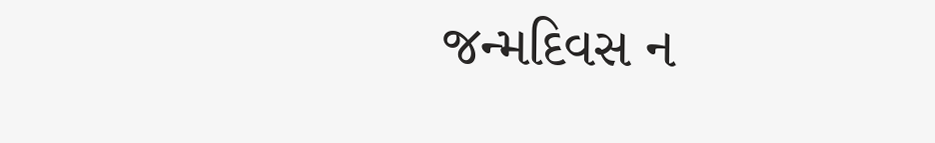જન્મદિવસ ન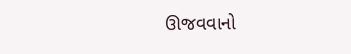ઊજવવાનો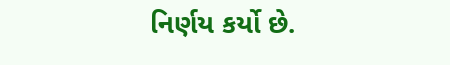નિર્ણય કર્યો છે.